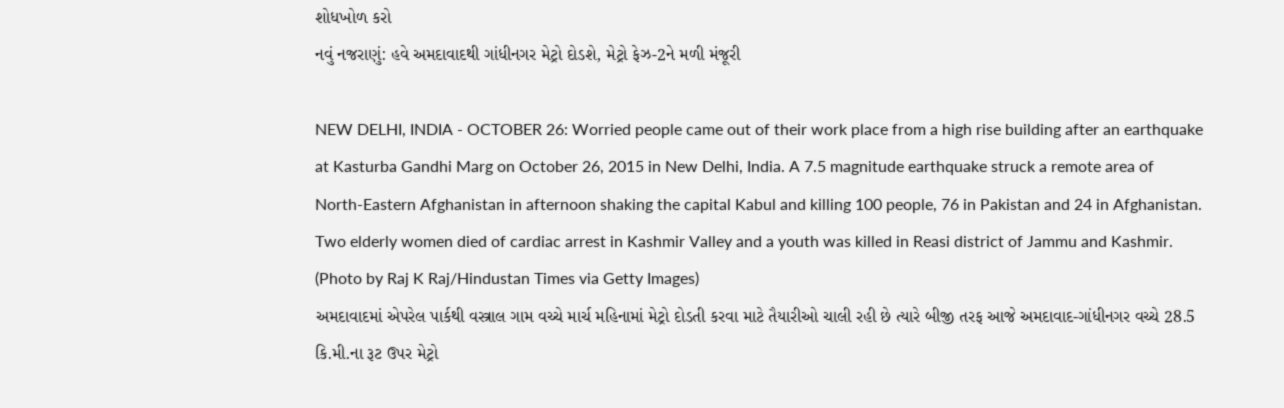શોધખોળ કરો
નવું નજરાણું: હવે અમદાવાદથી ગાંધીનગર મેટ્રો દોડશે, મેટ્રો ફેઝ-2ને મળી મંજૂરી

NEW DELHI, INDIA - OCTOBER 26: Worried people came out of their work place from a high rise building after an earthquake at Kasturba Gandhi Marg on October 26, 2015 in New Delhi, India. A 7.5 magnitude earthquake struck a remote area of North-Eastern Afghanistan in afternoon shaking the capital Kabul and killing 100 people, 76 in Pakistan and 24 in Afghanistan. Two elderly women died of cardiac arrest in Kashmir Valley and a youth was killed in Reasi district of Jammu and Kashmir. (Photo by Raj K Raj/Hindustan Times via Getty Images)
અમદાવાદમાં એપરેલ પાર્કથી વસ્ત્રાલ ગામ વચ્ચે માર્ચ મહિનામાં મેટ્રો દોડતી કરવા માટે તૈયારીઓ ચાલી રહી છે ત્યારે બીજી તરફ આજે અમદાવાદ-ગાંધીનગર વચ્ચે 28.5 કિ.મી.ના રૂટ ઉપર મેટ્રો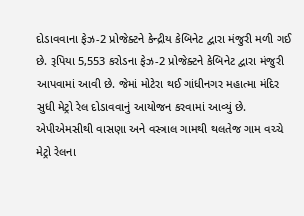દોડાવવાના ફેઝ-2 પ્રોજેક્ટને કેન્દ્રીય કેબિનેટ દ્વારા મંજુરી મળી ગઈ છે. રૂપિયા 5,553 કરોડના ફેઝ-2 પ્રોજેક્ટને કેબિનેટ દ્વારા મંજુરી આપવામાં આવી છે. જેમાં મોટેરા થઈ ગાંધીનગર મહાત્મા મંદિર સુધી મેટ્રો રેલ દોડાવવાનું આયોજન કરવામાં આવ્યું છે.
એપીએમસીથી વાસણા અને વસ્ત્રાલ ગામથી થલતેજ ગામ વચ્ચે મેટ્રો રેલના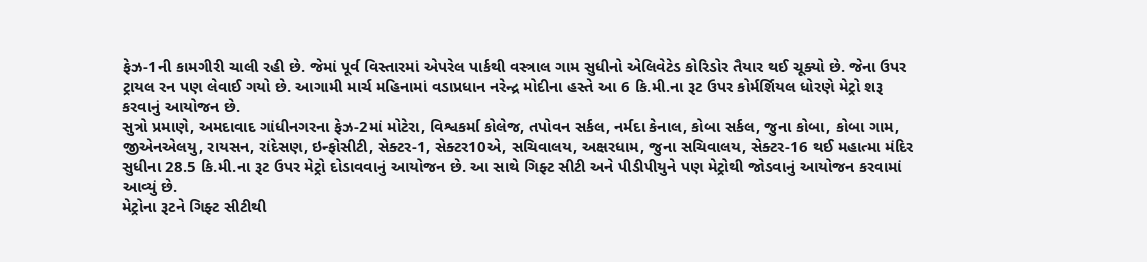ફેઝ-1ની કામગીરી ચાલી રહી છે. જેમાં પૂર્વ વિસ્તારમાં એપરેલ પાર્કથી વસ્ત્રાલ ગામ સુધીનો એલિવેટેડ કોરિડોર તૈયાર થઈ ચૂક્યો છે. જેના ઉપર ટ્રાયલ રન પણ લેવાઈ ગયો છે. આગામી માર્ચ મહિનામાં વડાપ્રધાન નરેન્દ્ર મોદીના હસ્તે આ 6 કિ.મી.ના રૂટ ઉપર કોર્મર્શિયલ ધોરણે મેટ્રો શરૂ કરવાનું આયોજન છે.
સુત્રો પ્રમાણે, અમદાવાદ ગાંધીનગરના ફેઝ-2માં મોટેરા, વિશ્વકર્મા કોલેજ, તપોવન સર્કલ, નર્મદા કેનાલ, કોબા સર્કલ, જુના કોબા, કોબા ગામ, જીએનએલયુ, રાયસન, રાંદેસણ, ઇન્ફોસીટી, સેક્ટર-1, સેક્ટર10એ, સચિવાલય, અક્ષરધામ, જુના સચિવાલય, સેક્ટર-16 થઈ મહાત્મા મંદિર સુધીના 28.5 કિ.મી.ના રૂટ ઉપર મેટ્રો દોડાવવાનું આયોજન છે. આ સાથે ગિફ્ટ સીટી અને પીડીપીયુને પણ મેટ્રોથી જોડવાનું આયોજન કરવામાં આવ્યું છે.
મેટ્રોના રૂટને ગિફ્ટ સીટીથી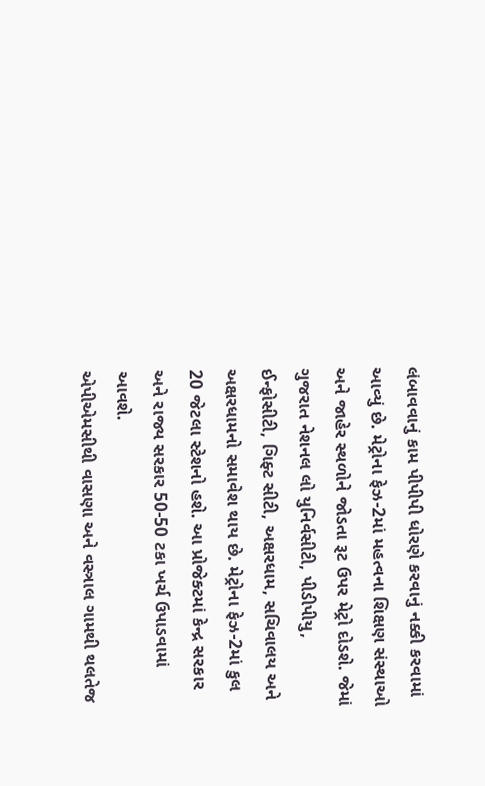લંબાવવાનું કામ પીપીપી ધોરણે કરવાનું નક્કી કરવામાં આવ્યું છે. મેટ્રોના ફેઝ-2માં મહત્વના શિક્ષણ સંસ્થાઓ અને જાહેર સ્થળોને જોડતા રૂટ ઉપર મેટ્રો દોડશે. જેમાં ગુજરાત નેશનલ લો યુનિર્વસીટી, પીડીપીયુ, ઈન્ફોસીટી, ગિફ્ટ સીટી, અક્ષરધામ, સચિવાલય અને અક્ષરધામનો સમાવેશ થાય છે. મેટ્રોના ફેઝ-2માં કુલ 20 જેટલા સ્ટેશનો હશે. આ પ્રોજેક્ટમાં કેન્દ્ર સરકાર અને રાજ્ય સરકાર 50-50 ટકા ખર્ચ ઉપાડવામાં આવશે.
એપીએમસીથી વાસણા અને વસ્ત્રાલ ગામથી થલતેજ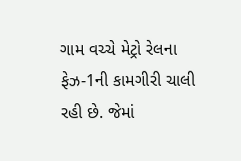ગામ વચ્ચે મેટ્રો રેલના ફેઝ-1ની કામગીરી ચાલી રહી છે. જેમાં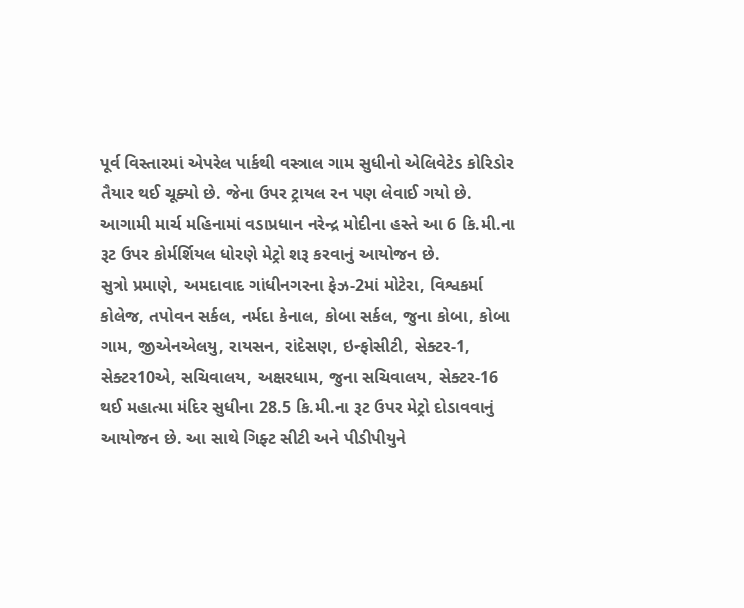પૂર્વ વિસ્તારમાં એપરેલ પાર્કથી વસ્ત્રાલ ગામ સુધીનો એલિવેટેડ કોરિડોર તૈયાર થઈ ચૂક્યો છે. જેના ઉપર ટ્રાયલ રન પણ લેવાઈ ગયો છે. આગામી માર્ચ મહિનામાં વડાપ્રધાન નરેન્દ્ર મોદીના હસ્તે આ 6 કિ.મી.ના રૂટ ઉપર કોર્મર્શિયલ ધોરણે મેટ્રો શરૂ કરવાનું આયોજન છે.
સુત્રો પ્રમાણે, અમદાવાદ ગાંધીનગરના ફેઝ-2માં મોટેરા, વિશ્વકર્મા કોલેજ, તપોવન સર્કલ, નર્મદા કેનાલ, કોબા સર્કલ, જુના કોબા, કોબા ગામ, જીએનએલયુ, રાયસન, રાંદેસણ, ઇન્ફોસીટી, સેક્ટર-1, સેક્ટર10એ, સચિવાલય, અક્ષરધામ, જુના સચિવાલય, સેક્ટર-16 થઈ મહાત્મા મંદિર સુધીના 28.5 કિ.મી.ના રૂટ ઉપર મેટ્રો દોડાવવાનું આયોજન છે. આ સાથે ગિફ્ટ સીટી અને પીડીપીયુને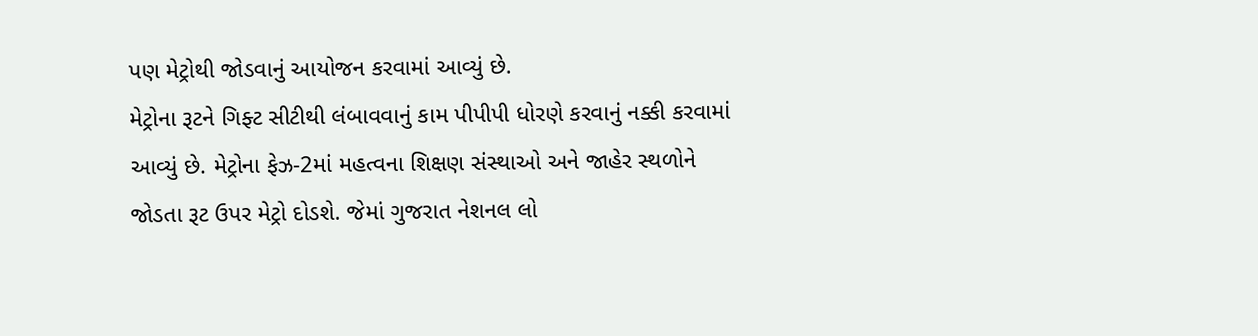પણ મેટ્રોથી જોડવાનું આયોજન કરવામાં આવ્યું છે.
મેટ્રોના રૂટને ગિફ્ટ સીટીથી લંબાવવાનું કામ પીપીપી ધોરણે કરવાનું નક્કી કરવામાં આવ્યું છે. મેટ્રોના ફેઝ-2માં મહત્વના શિક્ષણ સંસ્થાઓ અને જાહેર સ્થળોને જોડતા રૂટ ઉપર મેટ્રો દોડશે. જેમાં ગુજરાત નેશનલ લો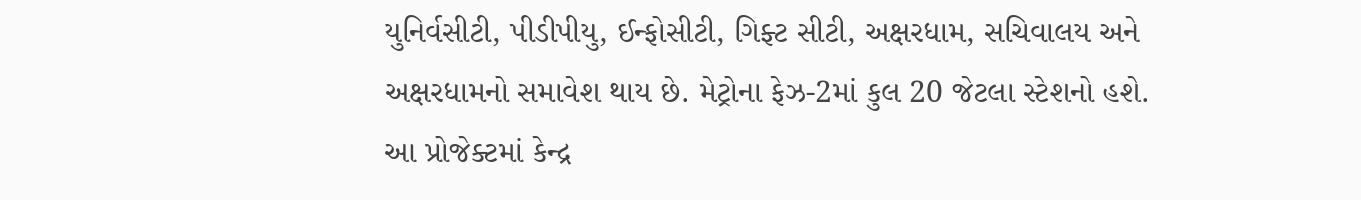યુનિર્વસીટી, પીડીપીયુ, ઈન્ફોસીટી, ગિફ્ટ સીટી, અક્ષરધામ, સચિવાલય અને અક્ષરધામનો સમાવેશ થાય છે. મેટ્રોના ફેઝ-2માં કુલ 20 જેટલા સ્ટેશનો હશે. આ પ્રોજેક્ટમાં કેન્દ્ર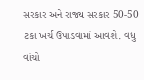સરકાર અને રાજ્ય સરકાર 50-50 ટકા ખર્ચ ઉપાડવામાં આવશે. વધુ વાંચો